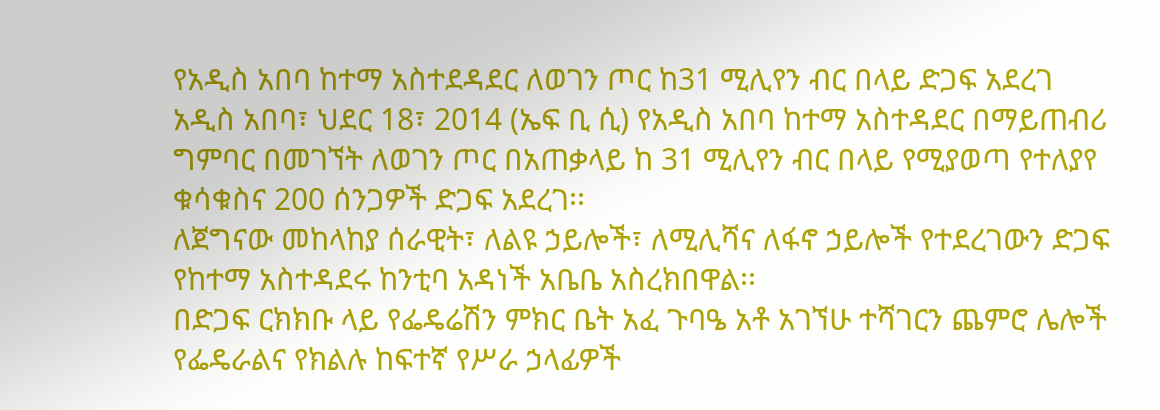የአዲስ አበባ ከተማ አስተደዳደር ለወገን ጦር ከ31 ሚሊየን ብር በላይ ድጋፍ አደረገ
አዲስ አበባ፣ ህደር 18፣ 2014 (ኤፍ ቢ ሲ) የአዲስ አበባ ከተማ አስተዳደር በማይጠብሪ ግምባር በመገኘት ለወገን ጦር በአጠቃላይ ከ 31 ሚሊየን ብር በላይ የሚያወጣ የተለያየ ቁሳቁስና 200 ሰንጋዎች ድጋፍ አደረገ፡፡
ለጀግናው መከላከያ ሰራዊት፣ ለልዩ ኃይሎች፣ ለሚሊሻና ለፋኖ ኃይሎች የተደረገውን ድጋፍ የከተማ አስተዳደሩ ከንቲባ አዳነች አቤቤ አስረክበዋል፡፡
በድጋፍ ርክክቡ ላይ የፌዴሬሽን ምክር ቤት አፈ ጉባዔ አቶ አገኘሁ ተሻገርን ጨምሮ ሌሎች የፌዴራልና የክልሉ ከፍተኛ የሥራ ኃላፊዎች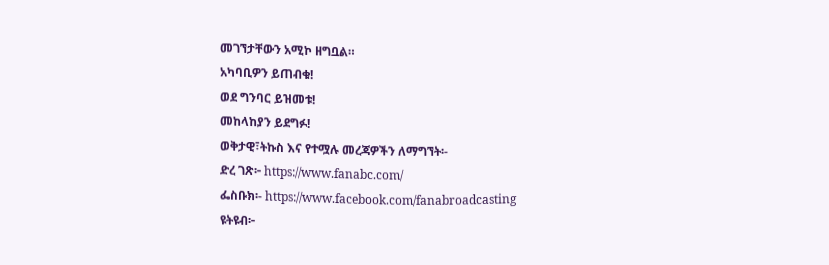መገኘታቸውን አሚኮ ዘግቧል።
አካባቢዎን ይጠብቁ!
ወደ ግንባር ይዝመቱ!
መከላከያን ይደግፉ!
ወቅታዊ፣ትኩስ እና የተሟሉ መረጃዎችን ለማግኘት፡-
ድረ ገጽ፦ https://www.fanabc.com/
ፌስቡክ፡- https://www.facebook.com/fanabroadcasting
ዩትዩብ፦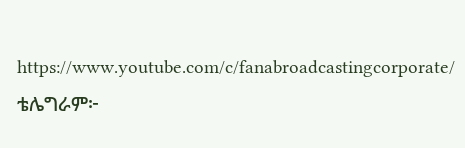https://www.youtube.com/c/fanabroadcastingcorporate/
ቴሌግራም፦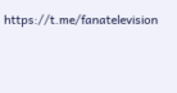https://t.me/fanatelevision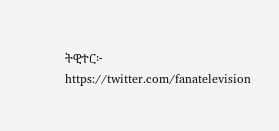ትዊተር፦ https://twitter.com/fanatelevision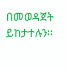በመወዳጀት ይከታተሉን፡፡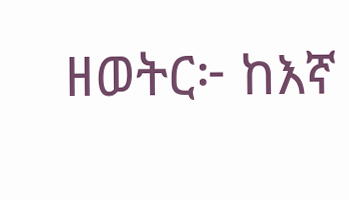ዘወትር፦ ከእኛ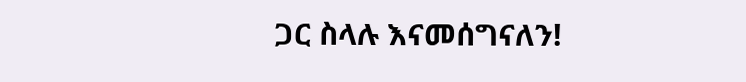ጋር ስላሉ እናመሰግናለን!